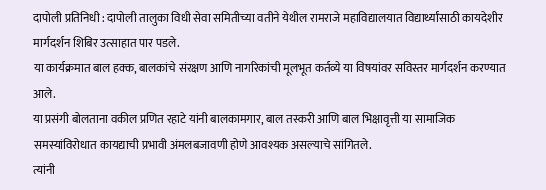दापोली प्रतिनिधी : दापोली तालुका विधी सेवा समितीच्या वतीने येथील रामराजे महाविद्यालयात विद्यार्थ्यांसाठी कायदेशीर मार्गदर्शन शिबिर उत्साहात पार पडले.
या कार्यक्रमात बाल हक्क, बालकांचे संरक्षण आणि नागरिकांची मूलभूत कर्तव्ये या विषयांवर सविस्तर मार्गदर्शन करण्यात आले.
या प्रसंगी बोलताना वकील प्रणित रहाटे यांनी बालकामगार, बाल तस्करी आणि बाल भिक्षावृत्ती या सामाजिक समस्यांविरोधात कायद्याची प्रभावी अंमलबजावणी होणे आवश्यक असल्याचे सांगितले.
त्यांनी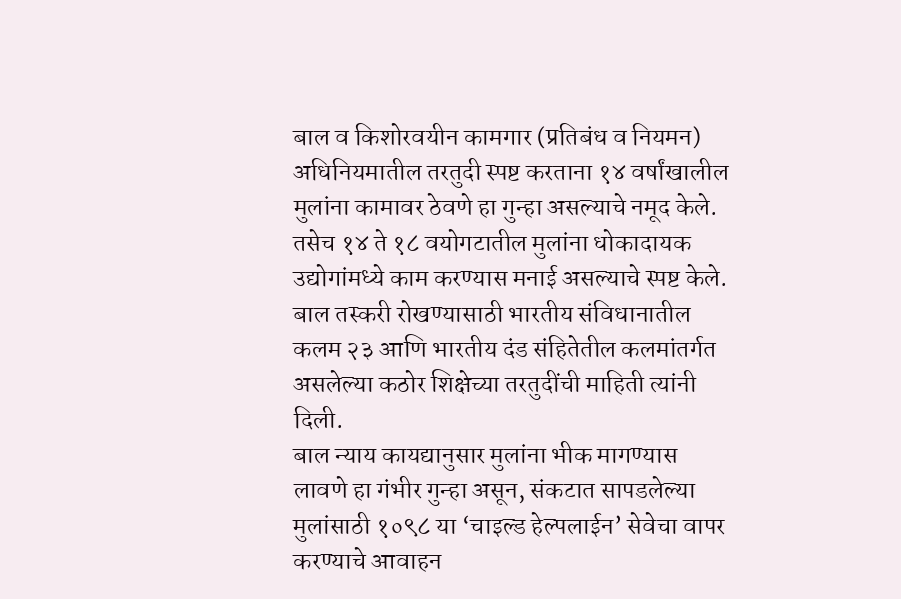बाल व किशोरवयीन कामगार (प्रतिबंध व नियमन) अधिनियमातील तरतुदी स्पष्ट करताना १४ वर्षांखालील मुलांना कामावर ठेवणे हा गुन्हा असल्याचे नमूद केले.
तसेच १४ ते १८ वयोगटातील मुलांना धोकादायक उद्योगांमध्ये काम करण्यास मनाई असल्याचे स्पष्ट केले.
बाल तस्करी रोखण्यासाठी भारतीय संविधानातील कलम २३ आणि भारतीय दंड संहितेतील कलमांतर्गत असलेल्या कठोर शिक्षेच्या तरतुदींची माहिती त्यांनी दिली.
बाल न्याय कायद्यानुसार मुलांना भीक मागण्यास लावणे हा गंभीर गुन्हा असून, संकटात सापडलेल्या मुलांसाठी १०९८ या ‘चाइल्ड हेल्पलाईन’ सेवेचा वापर करण्याचे आवाहन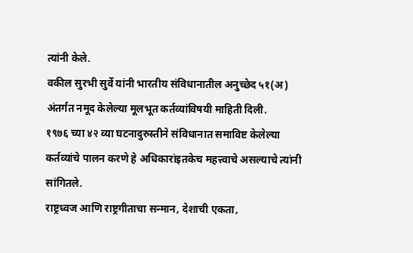त्यांनी केले.
वकील सुरभी सुर्वे यांनी भारतीय संविधानातील अनुच्छेद ५१(अ) अंतर्गत नमूद केलेल्या मूलभूत कर्तव्यांविषयी माहिती दिली.
१९७६ च्या ४२ व्या घटनादुरुस्तीने संविधानात समाविष्ट केलेल्या कर्तव्यांचे पालन करणे हे अधिकारांइतकेच महत्त्वाचे असल्याचे त्यांनी सांगितले.
राष्ट्रध्वज आणि राष्ट्रगीताचा सन्मान, देशाची एकता,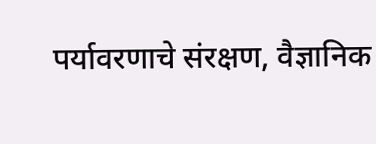पर्यावरणाचे संरक्षण, वैज्ञानिक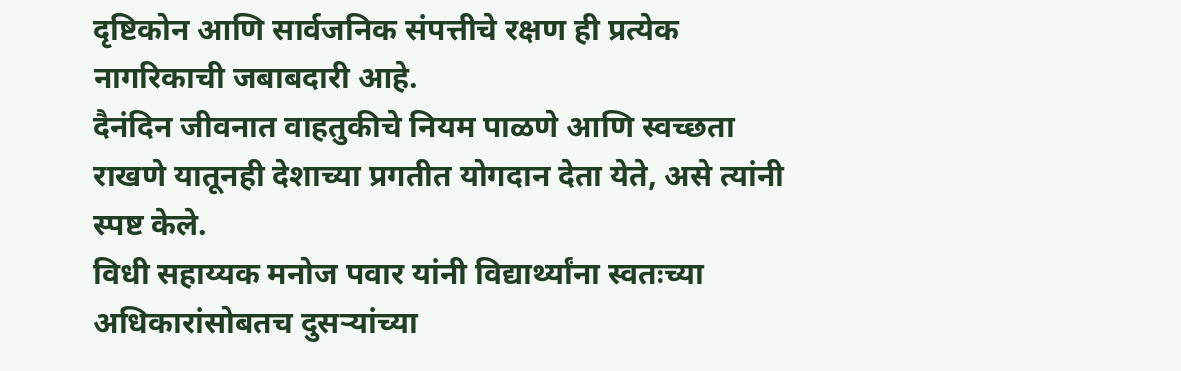दृष्टिकोन आणि सार्वजनिक संपत्तीचे रक्षण ही प्रत्येक नागरिकाची जबाबदारी आहे.
दैनंदिन जीवनात वाहतुकीचे नियम पाळणे आणि स्वच्छता राखणे यातूनही देशाच्या प्रगतीत योगदान देता येते, असे त्यांनी स्पष्ट केले.
विधी सहाय्यक मनोज पवार यांनी विद्यार्थ्यांना स्वतःच्या अधिकारांसोबतच दुसऱ्यांच्या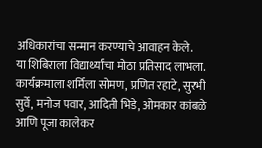अधिकारांचा सन्मान करण्याचे आवाहन केले.
या शिबिराला विद्यार्थ्यांचा मोठा प्रतिसाद लाभला.
कार्यक्रमाला शर्मिला सोमण, प्रणित रहाटे, सुरभी सुर्वे, मनोज पवार, आदिती भिडे, ओमकार कांबळे आणि पूजा कालेकर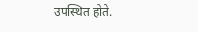उपस्थित होते.